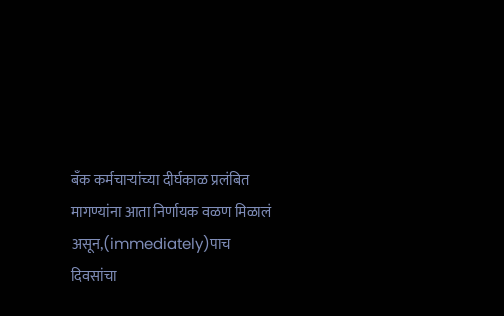बँक कर्मचाऱ्यांच्या दीर्घकाळ प्रलंबित मागण्यांना आता निर्णायक वळण मिळालं असून,(immediately)पाच दिवसांचा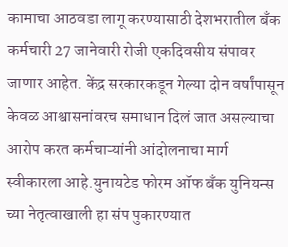कामाचा आठवडा लागू करण्यासाठी देशभरातील बँक कर्मचारी 27 जानेवारी रोजी एकदिवसीय संपावर जाणार आहेत. केंद्र सरकारकडून गेल्या दोन वर्षांपासून केवळ आश्वासनांवरच समाधान दिलं जात असल्याचा आरोप करत कर्मचाऱ्यांनी आंदोलनाचा मार्ग स्वीकारला आहे.युनायटेड फोरम ऑफ बँक युनियन्स च्या नेतृत्वाखाली हा संप पुकारण्यात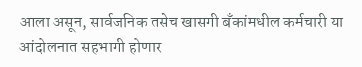आला असून, सार्वजनिक तसेच खासगी बँकांमधील कर्मचारी या आंदोलनात सहभागी होणार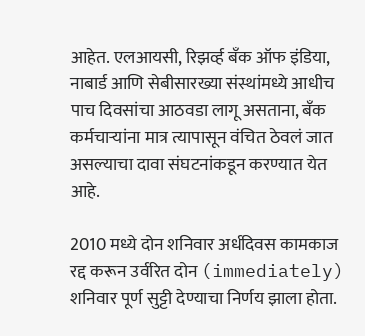आहेत. एलआयसी, रिझर्व्ह बँक ऑफ इंडिया, नाबार्ड आणि सेबीसारख्या संस्थांमध्ये आधीच पाच दिवसांचा आठवडा लागू असताना, बँक कर्मचाऱ्यांना मात्र त्यापासून वंचित ठेवलं जात असल्याचा दावा संघटनांकडून करण्यात येत आहे.

2010 मध्ये दोन शनिवार अर्धदिवस कामकाज रद्द करून उर्वरित दोन (immediately) शनिवार पूर्ण सुट्टी देण्याचा निर्णय झाला होता.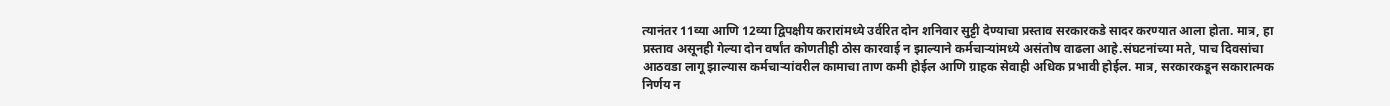त्यानंतर 11व्या आणि 12व्या द्विपक्षीय करारांमध्ये उर्वरित दोन शनिवार सुट्टी देण्याचा प्रस्ताव सरकारकडे सादर करण्यात आला होता. मात्र, हा प्रस्ताव असूनही गेल्या दोन वर्षांत कोणतीही ठोस कारवाई न झाल्याने कर्मचाऱ्यांमध्ये असंतोष वाढला आहे.संघटनांच्या मते, पाच दिवसांचा आठवडा लागू झाल्यास कर्मचाऱ्यांवरील कामाचा ताण कमी होईल आणि ग्राहक सेवाही अधिक प्रभावी होईल. मात्र, सरकारकडून सकारात्मक निर्णय न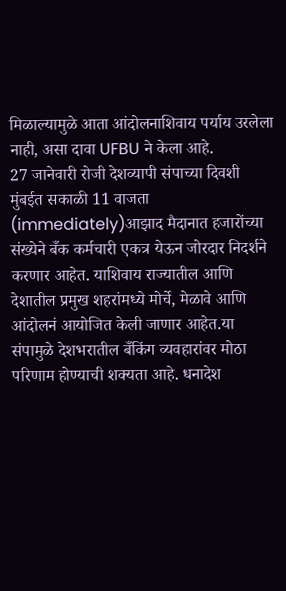मिळाल्यामुळे आता आंदोलनाशिवाय पर्याय उरलेला नाही, असा दावा UFBU ने केला आहे.
27 जानेवारी रोजी देशव्यापी संपाच्या दिवशी मुंबईत सकाळी 11 वाजता (immediately)आझाद मैदानात हजारोंच्या संख्येने बँक कर्मचारी एकत्र येऊन जोरदार निदर्शने करणार आहेत. याशिवाय राज्यातील आणि देशातील प्रमुख शहरांमध्ये मोर्चे, मेळावे आणि आंदोलनं आयोजित केली जाणार आहेत.या संपामुळे देशभरातील बँकिंग व्यवहारांवर मोठा परिणाम होण्याची शक्यता आहे. धनादेश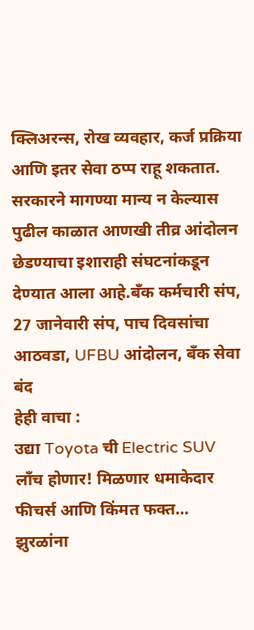क्लिअरन्स, रोख व्यवहार, कर्ज प्रक्रिया आणि इतर सेवा ठप्प राहू शकतात. सरकारने मागण्या मान्य न केल्यास पुढील काळात आणखी तीव्र आंदोलन छेडण्याचा इशाराही संघटनांकडून देण्यात आला आहे.बँक कर्मचारी संप, 27 जानेवारी संप, पाच दिवसांचा आठवडा, UFBU आंदोलन, बँक सेवा बंद
हेही वाचा :
उद्या Toyota ची Electric SUV लाँच होणार! मिळणार धमाकेदार फीचर्स आणि किंमत फक्त…
झुरळांना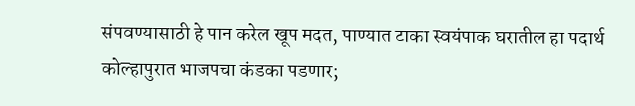संपवण्यासाठी हे पान करेल खूप मदत, पाण्यात टाका स्वयंपाक घरातील हा पदार्थ
कोल्हापुरात भाजपचा कंडका पडणार;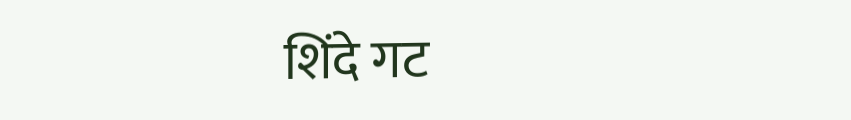शिंदे गट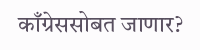काँग्रेससोबत जाणार?